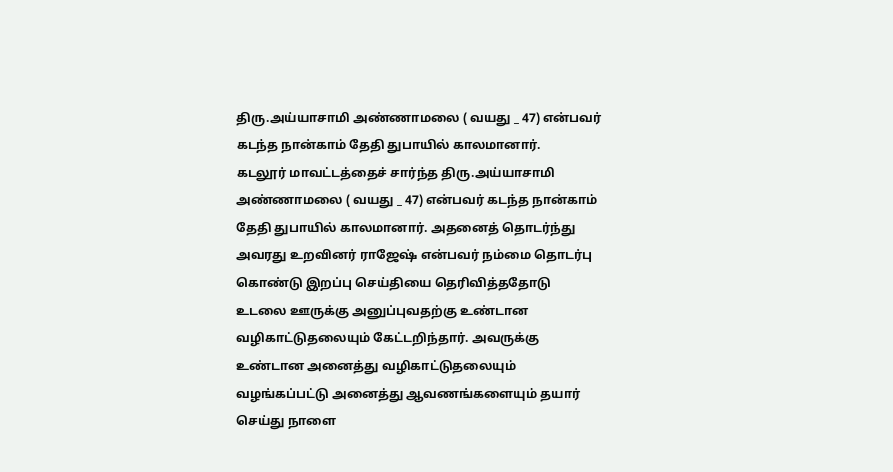திரு.அய்யாசாமி அண்ணாமலை ( வயது _ 47) என்பவர் கடந்த நான்காம் தேதி துபாயில் காலமானார்.
கடலூர் மாவட்டத்தைச் சார்ந்த திரு.அய்யாசாமி அண்ணாமலை ( வயது _ 47) என்பவர் கடந்த நான்காம் தேதி துபாயில் காலமானார். அதனைத் தொடர்ந்து அவரது உறவினர் ராஜேஷ் என்பவர் நம்மை தொடர்பு கொண்டு இறப்பு செய்தியை தெரிவித்ததோடு உடலை ஊருக்கு அனுப்புவதற்கு உண்டான வழிகாட்டுதலையும் கேட்டறிந்தார். அவருக்கு உண்டான அனைத்து வழிகாட்டுதலையும் வழங்கப்பட்டு அனைத்து ஆவணங்களையும் தயார் செய்து நாளை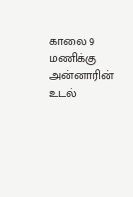காலை 9 மணிக்கு அன்னாரின் உடல்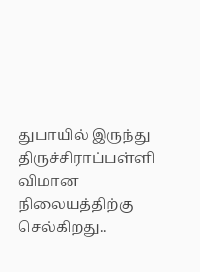துபாயில் இருந்து திருச்சிராப்பள்ளி விமான நிலையத்திற்கு செல்கிறது..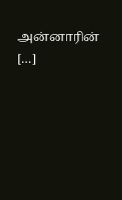அன்னாரின் […]